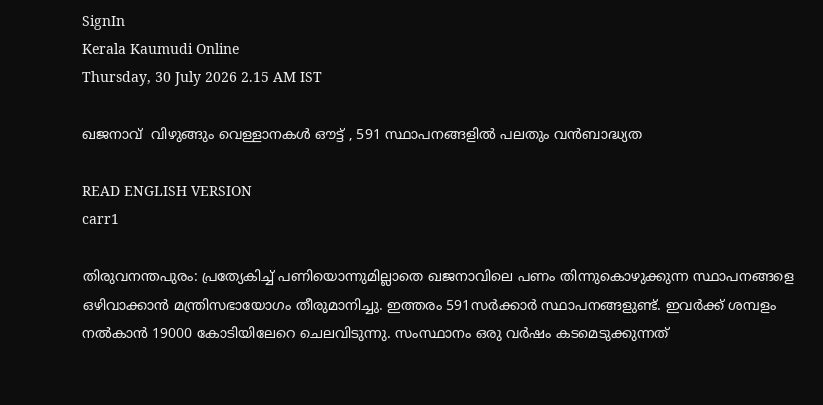SignIn
Kerala Kaumudi Online
Thursday, 30 July 2026 2.15 AM IST

ഖജനാവ്  വിഴുങ്ങും വെള്ളാനകൾ ഔട്ട് , 591 സ്ഥാപനങ്ങളിൽ പലതും വൻബാദ്ധ്യത

READ ENGLISH VERSION
carr1

തിരുവനന്തപുരം: പ്രത്യേകിച്ച് പണിയൊന്നുമില്ലാതെ ഖജനാവിലെ പണം തിന്നുകൊഴുക്കുന്ന സ്ഥാപനങ്ങളെ ഒഴിവാക്കാൻ മന്ത്രിസഭായോഗം തീരുമാനിച്ചു. ഇത്തരം 591സർക്കാർ സ്ഥാപനങ്ങളുണ്ട്. ഇവർക്ക് ശമ്പളം നൽകാൻ 19000 കോടിയിലേറെ ചെലവിടുന്നു. സംസ്ഥാനം ഒരു വർഷം കടമെടുക്കുന്നത്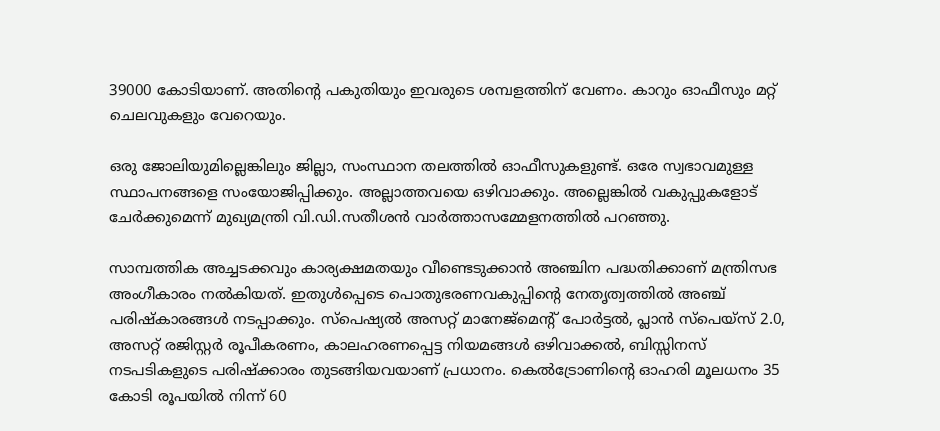39000 കോടിയാണ്. അതിന്റെ പകുതിയും ഇവരുടെ ശമ്പളത്തിന് വേണം. കാറും ഓഫീസും മറ്റ് ചെലവുകളും വേറെയും.

ഒരു ജോലിയുമില്ലെങ്കിലും ജില്ലാ, സംസ്ഥാന തലത്തിൽ ഓഫീസുകളുണ്ട്. ഒരേ സ്വഭാവമുള്ള സ്ഥാപനങ്ങളെ സംയോജിപ്പിക്കും. അല്ലാത്തവയെ ഒഴിവാക്കും. അല്ലെങ്കിൽ വകുപ്പുകളോട് ചേർക്കുമെന്ന് മുഖ്യമന്ത്രി വി.ഡി.സതീശൻ വാർത്താസമ്മേളനത്തിൽ പറഞ്ഞു.

സാമ്പത്തിക അച്ചടക്കവും കാര്യക്ഷമതയും വീണ്ടെടുക്കാൻ അഞ്ചിന പദ്ധതിക്കാണ് മന്ത്രിസഭ അംഗീകാരം നൽകിയത്. ഇതുൾപ്പെടെ പൊതുഭരണവകുപ്പിന്റെ നേതൃത്വത്തിൽ അഞ്ച് പരിഷ്‌കാരങ്ങൾ നടപ്പാക്കും. സ്‌പെഷ്യൽ അസറ്റ് മാനേജ്‌മെന്റ് പോർട്ടൽ, പ്ലാൻ സ്‌പെയ്സ് 2.0, അസറ്റ് രജിസ്റ്റർ രൂപീകരണം, കാലഹരണപ്പെട്ട നിയമങ്ങൾ ഒഴിവാക്കൽ, ബിസ്സിനസ് നടപടികളുടെ പരിഷ്‌ക്കാരം തുടങ്ങിയവയാണ് പ്രധാനം. കെൽട്രോണിന്റെ ഓഹരി മൂലധനം 35 കോടി രൂപയിൽ നിന്ന് 60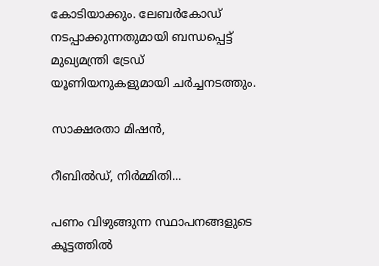കോടിയാക്കും. ലേബർകോഡ് നടപ്പാക്കുന്നതുമായി ബന്ധപ്പെട്ട് മുഖ്യമന്ത്രി ട്രേഡ് യൂണിയനുകളുമായി ചർച്ചനടത്തും.

സാക്ഷരതാ മിഷൻ,

റീബിൽഡ്, നിർമ്മിതി...

പണം വിഴുങ്ങുന്ന സ്ഥാപനങ്ങളുടെ കൂട്ടത്തിൽ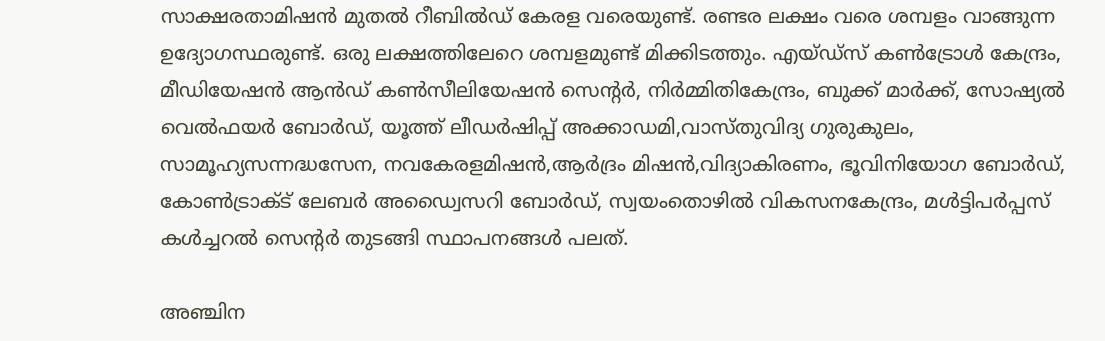സാക്ഷരതാമിഷൻ മുതൽ റീബിൽഡ് കേരള വരെയുണ്ട്. രണ്ടര ലക്ഷം വരെ ശമ്പളം വാങ്ങുന്ന ഉദ്യോഗസ്ഥരുണ്ട്. ഒരു ലക്ഷത്തിലേറെ ശമ്പളമുണ്ട് മിക്കിടത്തും. എയ്ഡ്സ് കൺട്രോൾ കേന്ദ്രം, മീഡിയേഷൻ ആൻഡ് കൺസീലിയേഷൻ സെന്റർ, നിർമ്മിതികേന്ദ്രം, ബുക്ക് മാർക്ക്, സോഷ്യൽ വെൽഫയർ ബോർഡ്, യൂത്ത് ലീഡർഷിപ്പ് അക്കാഡമി,വാസ്തുവിദ്യ ഗുരുകുലം, സാമൂഹ്യസന്നദ്ധസേന, നവകേരളമിഷൻ,ആർദ്രം മിഷൻ,വിദ്യാകിരണം, ഭൂവിനിയോഗ ബോർഡ്, കോൺട്രാക്ട് ലേബർ അഡ്വൈസറി ബോർഡ്, സ്വയംതൊഴിൽ വികസനകേന്ദ്രം, മൾട്ടിപർപ്പസ് കൾച്ചറൽ സെന്റർ തുടങ്ങി സ്ഥാപനങ്ങൾ പലത്.

അഞ്ചിന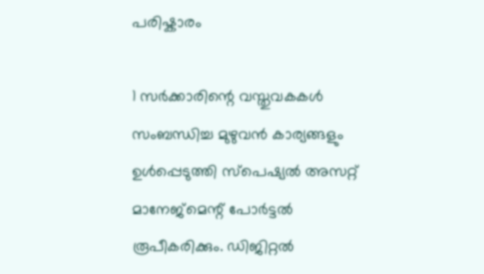പരിഷ്കാരം

1 സർക്കാരിന്റെ വസ്തുവകകൾ സംബന്ധിച്ച മുഴുവൻ കാര്യങ്ങളും ഉൾപ്പെടുത്തി സ്‌പെഷ്യൽ അസറ്റ് മാനേജ്‌മെന്റ് പോർട്ടൽ രൂപീകരിക്കും. ഡിജിറ്റൽ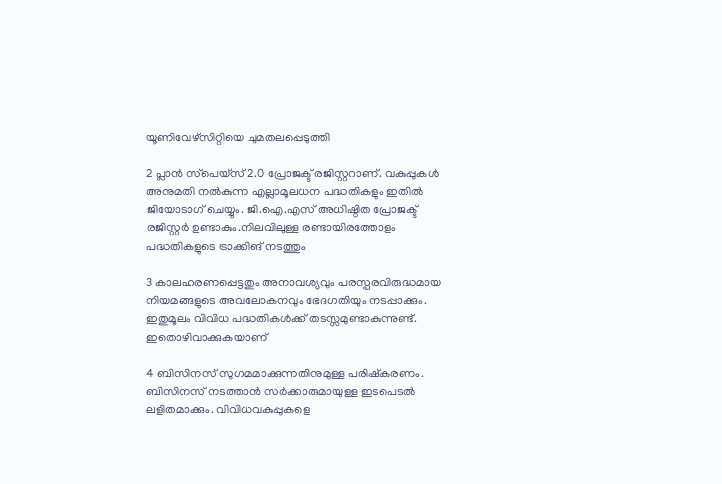യൂണിവേഴ്സിറ്റിയെ ചുമതലപ്പെടുത്തി

2 പ്ലാൻ സ്‌പെയ്സ് 2.0 പ്രോജക്ട് രജിസ്റ്ററാണ്. വകുപ്പുകൾ അനുമതി നൽകുന്ന എല്ലാമൂലധന പദ്ധതികളും ഇതിൽ ജിയോടാഗ് ചെയ്യും. ജി.ഐ.എസ് അധിഷ്ഠിത പ്രോജക്ട് രജിസ്റ്റർ ഉണ്ടാകും.നിലവിലുള്ള രണ്ടായിരത്തോളം പദ്ധതികളുടെ ട്രാക്കിങ് നടത്തും

3 കാലഹരണപ്പെട്ടതും അനാവശ്യവും പരസ്പരവിരുദ്ധമായ നിയമങ്ങളുടെ അവലോകനവും ഭേദഗതിയും നടപ്പാക്കും. ഇതുമൂലം വിവിധ പദ്ധതികൾക്ക് തടസ്സമുണ്ടാകുന്നുണ്ട്. ഇതൊഴിവാക്കുകയാണ്

4 ബിസിനസ് സുഗമമാക്കുന്നതിനുമുള്ള പരിഷ്‌കരണം. ബിസിനസ് നടത്താൻ സർക്കാരുമായുള്ള ഇടപെടൽ ലളിതമാക്കും. വിവിധവകുപ്പുകളെ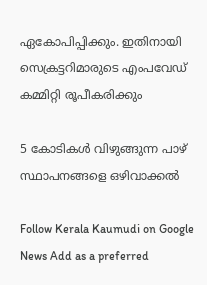ഏകോപിപ്പിക്കും. ഇതിനായി സെക്രട്ടറിമാരുടെ എംപവേഡ് കമ്മിറ്റി രൂപീകരിക്കും

5 കോടികൾ വിഴുങ്ങുന്ന പാഴ് സ്ഥാപനങ്ങളെ ഒഴിവാക്കൽ

Follow Kerala Kaumudi on Google News Add as a preferred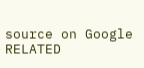source on Google
RELATED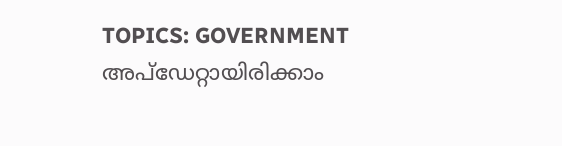TOPICS: GOVERNMENT
അപ്ഡേറ്റായിരിക്കാം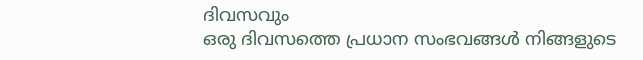ദിവസവും
ഒരു ദിവസത്തെ പ്രധാന സംഭവങ്ങൾ നിങ്ങളുടെ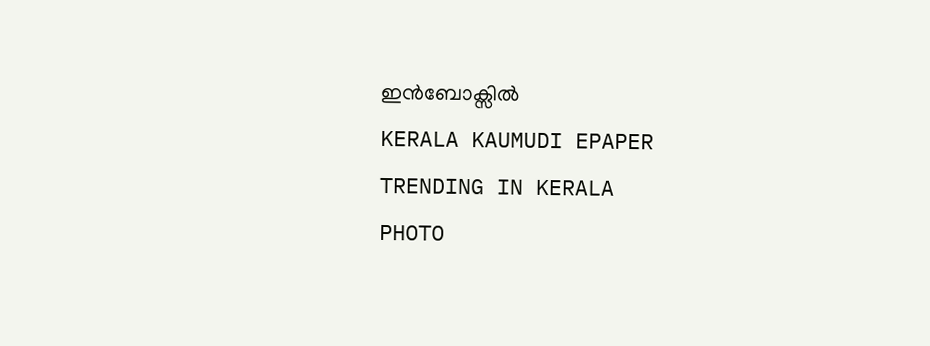ഇൻബോക്സിൽ
KERALA KAUMUDI EPAPER
TRENDING IN KERALA
PHOTO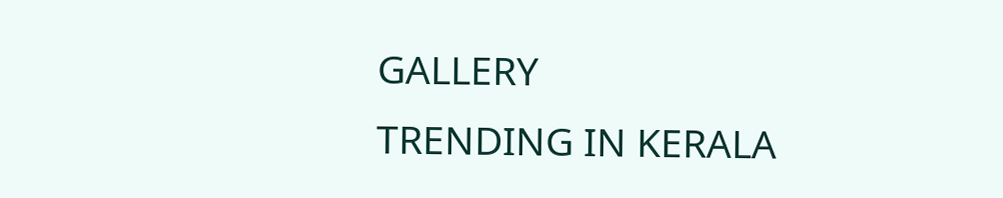GALLERY
TRENDING IN KERALA